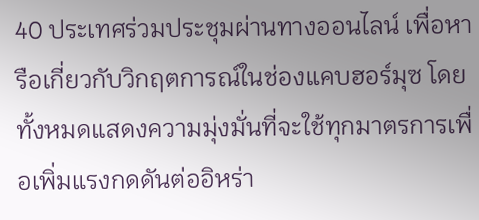40 ประเทศร่วมประชุมผ่านทางออนไลน์ เพื่อหารือเกี่ยวกับวิกฤตการณ์ในช่องแคบฮอร์มุซ โดยทั้งหมดแสดงความมุ่งมั่นที่จะใช้ทุกมาตรการเพื่อเพิ่มแรงกดดันต่ออิหร่า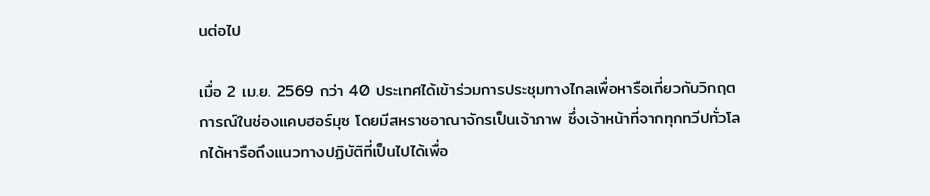นต่อไป

เมื่อ 2 เม.ย. 2569 กว่า 40 ประเทศได้เข้าร่วมการประชุมทางไกลเพื่อหารือเกี่ยวกับวิกฤตการณ์ในช่องแคบฮอร์มุซ โดยมีสหราชอาณาจักรเป็นเจ้าภาพ ซึ่งเจ้าหน้าที่จากทุกทวีปทั่วโลกได้หารือถึงแนวทางปฏิบัติที่เป็นไปได้เพื่อ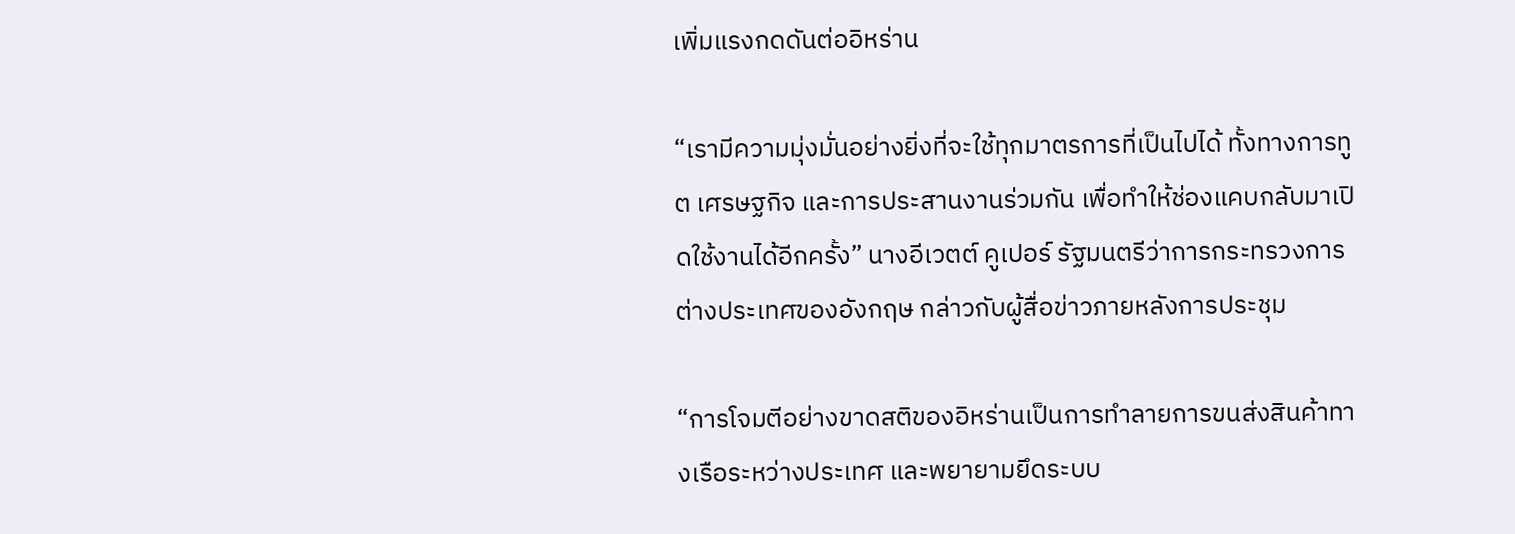เพิ่มแรงกดดันต่ออิหร่าน

“เรามีความมุ่งมั่นอย่างยิ่งที่จะใช้ทุกมาตรการที่เป็นไปได้ ทั้งทางการทูต เศรษฐกิจ และการประสานงานร่วมกัน เพื่อทำให้ช่องแคบกลับมาเปิดใช้งานได้อีกครั้ง” นางอีเวตต์ คูเปอร์ รัฐมนตรีว่าการกระทรวงการต่างประเทศของอังกฤษ กล่าวกับผู้สื่อข่าวภายหลังการประชุม

“การโจมตีอย่างขาดสติของอิหร่านเป็นการทำลายการขนส่งสินค้าทางเรือระหว่างประเทศ และพยายามยึดระบบ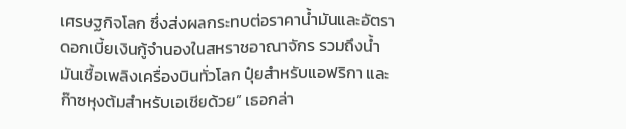เศรษฐกิจโลก ซึ่งส่งผลกระทบต่อราคาน้ำมันและอัตราดอกเบี้ยเงินกู้จำนองในสหราชอาณาจักร รวมถึงน้ำมันเชื้อเพลิงเครื่องบินทั่วโลก ปุ๋ยสำหรับแอฟริกา และก๊าซหุงต้มสำหรับเอเชียด้วย” เธอกล่า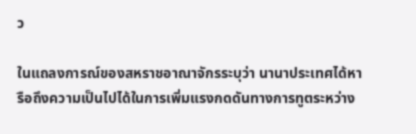ว

ในแถลงการณ์ของสหราชอาณาจักรระบุว่า นานาประเทศได้หารือถึงความเป็นไปได้ในการเพิ่มแรงกดดันทางการทูตระหว่าง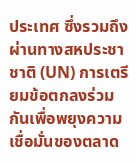ประเทศ ซึ่งรวมถึงผ่านทางสหประชาชาติ (UN) การเตรียมข้อตกลงร่วมกันเพื่อพยุงความเชื่อมั่นของตลาด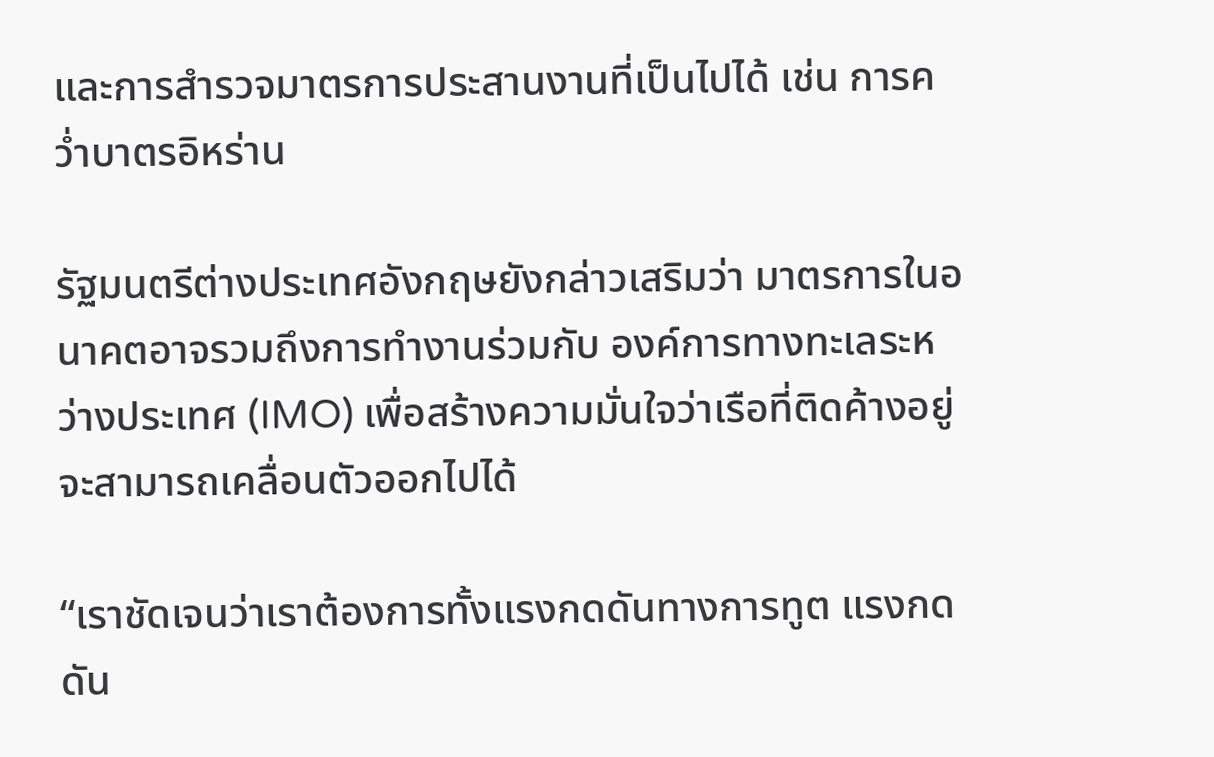และการสำรวจมาตรการประสานงานที่เป็นไปได้ เช่น การคว่ำบาตรอิหร่าน

รัฐมนตรีต่างประเทศอังกฤษยังกล่าวเสริมว่า มาตรการในอนาคตอาจรวมถึงการทำงานร่วมกับ องค์การทางทะเลระหว่างประเทศ (IMO) เพื่อสร้างความมั่นใจว่าเรือที่ติดค้างอยู่จะสามารถเคลื่อนตัวออกไปได้

“เราชัดเจนว่าเราต้องการทั้งแรงกดดันทางการทูต แรงกดดัน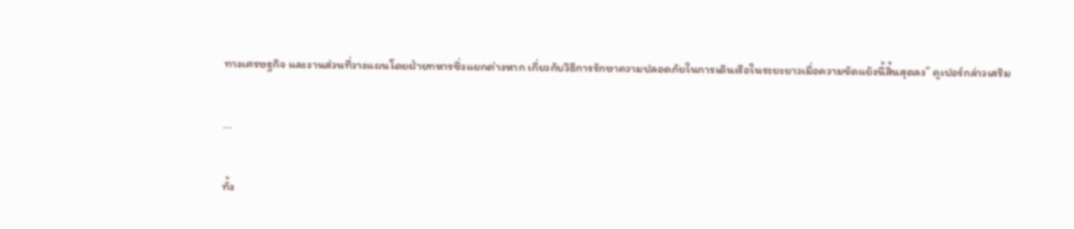ทางเศรษฐกิจ และงานส่วนที่วางแผนโดยฝ่ายทหารซึ่งแยกต่างหาก เกี่ยวกับวิธีการรักษาความปลอดภัยในการเดินเรือในระยะยาวเมื่อความขัดแย้งนี้สิ้นสุดลง” คูเปอร์กล่าวเสริม

...

ทั้ง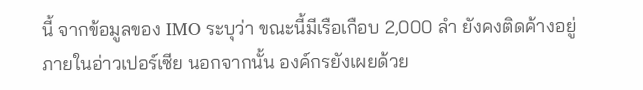นี้ จากข้อมูลของ IMO ระบุว่า ขณะนี้มีเรือเกือบ 2,000 ลำ ยังคงติดค้างอยู่ภายในอ่าวเปอร์เซีย นอกจากนั้น องค์กรยังเผยด้วย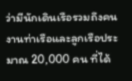ว่ามีนักเดินเรือรวมถึงคนงานท่าเรือและลูกเรือประมาณ 20,000 คน ที่ได้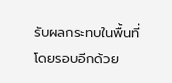รับผลกระทบในพื้นที่โดยรอบอีกด้วย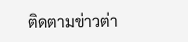ติดตามข่าวต่า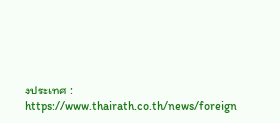งประเทศ : https://www.thairath.co.th/news/foreign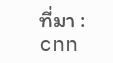ที่มา : cnn